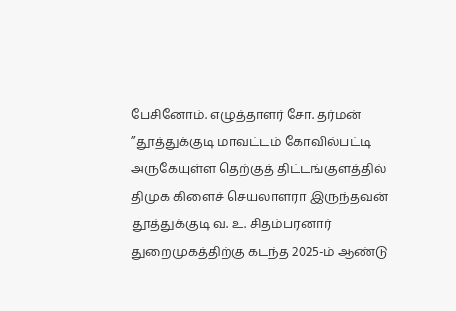பேசினோம். எழுத்தாளர் சோ. தர்மன் ’’தூத்துக்குடி மாவட்டம் கோவில்பட்டி அருகேயுள்ள தெற்குத் திட்டங்குளத்தில் திமுக கிளைச் செயலாளரா இருந்தவன்
தூத்துக்குடி வ. உ. சிதம்பரனார் துறைமுகத்திற்கு கடந்த 2025-ம் ஆண்டு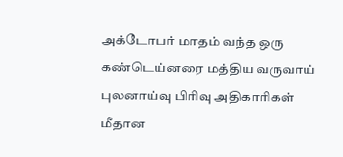அக்டோபர் மாதம் வந்த ஒரு கண்டெய்னரை மத்திய வருவாய் புலனாய்வு பிரிவு அதிகாரிகள்
மீதான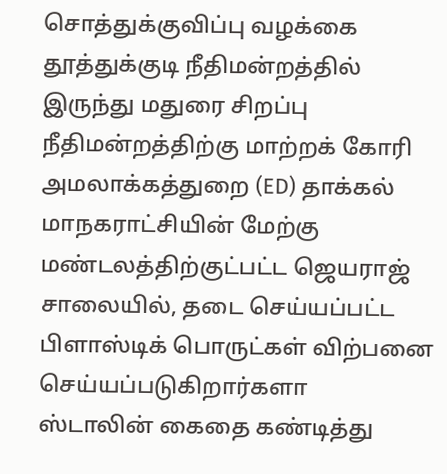சொத்துக்குவிப்பு வழக்கை தூத்துக்குடி நீதிமன்றத்தில் இருந்து மதுரை சிறப்பு நீதிமன்றத்திற்கு மாற்றக் கோரி அமலாக்கத்துறை (ED) தாக்கல்
மாநகராட்சியின் மேற்கு மண்டலத்திற்குட்பட்ட ஜெயராஜ் சாலையில், தடை செய்யப்பட்ட பிளாஸ்டிக் பொருட்கள் விற்பனை செய்யப்படுகிறார்களா
ஸ்டாலின் கைதை கண்டித்து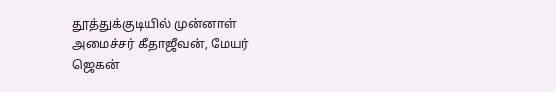தூத்துக்குடியில் முன்னாள் அமைச்சர் கீதாஜீவன், மேயர் ஜெகன்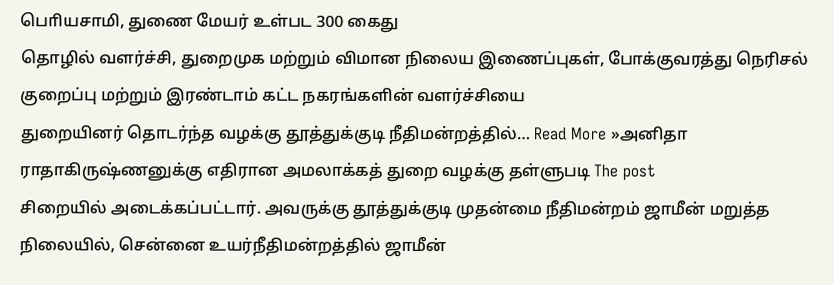பொியசாமி, துணை மேயர் உள்பட 300 கைது
தொழில் வளர்ச்சி, துறைமுக மற்றும் விமான நிலைய இணைப்புகள், போக்குவரத்து நெரிசல் குறைப்பு மற்றும் இரண்டாம் கட்ட நகரங்களின் வளர்ச்சியை
துறையினர் தொடர்ந்த வழக்கு தூத்துக்குடி நீதிமன்றத்தில்… Read More »அனிதா ராதாகிருஷ்ணனுக்கு எதிரான அமலாக்கத் துறை வழக்கு தள்ளுபடி The post
சிறையில் அடைக்கப்பட்டார். அவருக்கு தூத்துக்குடி முதன்மை நீதிமன்றம் ஜாமீன் மறுத்த நிலையில், சென்னை உயர்நீதிமன்றத்தில் ஜாமீன்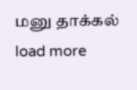மனு தாக்கல்
load more